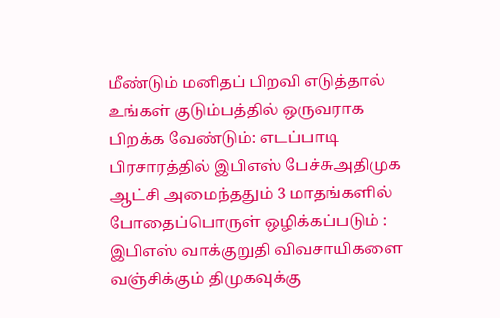மீண்டும் மனிதப் பிறவி எடுத்தால் உங்கள் குடும்பத்தில் ஒருவராக பிறக்க வேண்டும்: எடப்பாடி பிரசாரத்தில் இபிஎஸ் பேச்சுஅதிமுக ஆட்சி அமைந்ததும் 3 மாதங்களில் போதைப்பொருள் ஒழிக்கப்படும் : இபிஎஸ் வாக்குறுதி விவசாயிகளை வஞ்சிக்கும் திமுகவுக்கு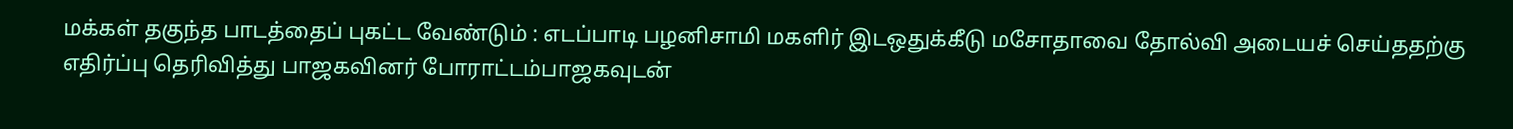மக்கள் தகுந்த பாடத்தைப் புகட்ட வேண்டும் : எடப்பாடி பழனிசாமி மகளிர் இடஒதுக்கீடு மசோதாவை தோல்வி அடையச் செய்ததற்கு எதிர்ப்பு தெரிவித்து பாஜகவினர் போராட்டம்பாஜகவுடன்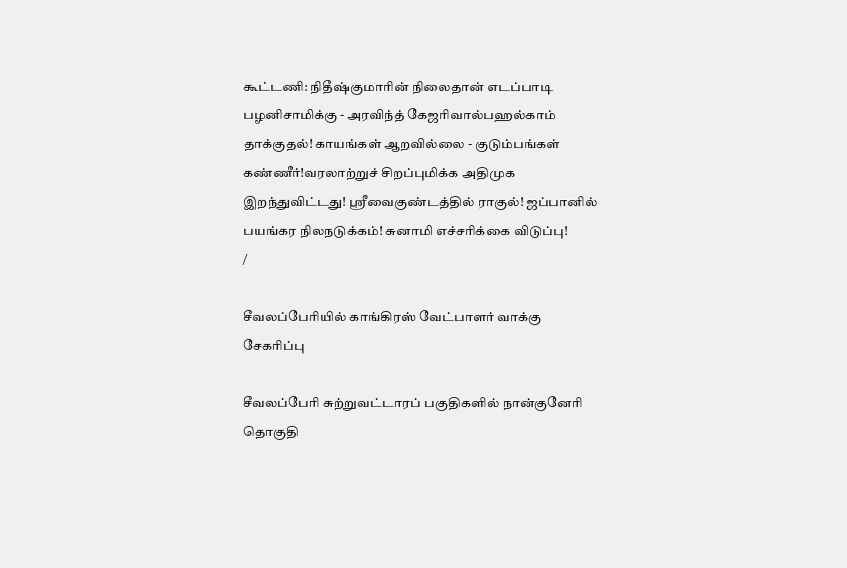கூட்டணி: நிதீஷ்குமாரின் நிலைதான் எடப்பாடி பழனிசாமிக்கு - அரவிந்த் கேஜரிவால்பஹல்காம் தாக்குதல்! காயங்கள் ஆறவில்லை - குடும்பங்கள் கண்ணீர்!வரலாற்றுச் சிறப்புமிக்க அதிமுக இறந்துவிட்டது! ஸ்ரீவைகுண்டத்தில் ராகுல்! ஜப்பானில் பயங்கர நிலநடுக்கம்! சுனாமி எச்சரிக்கை விடுப்பு!
/

சீவலப்பேரியில் காங்கிரஸ் வேட்பாளர் வாக்கு சேகரிப்பு

சீவலப்பேரி சுற்றுவட்டாரப் பகுதிகளில் நான்குனேரி தொகுதி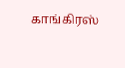காங்கிரஸ்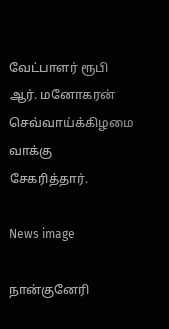வேட்பாளர் ரூபி ஆர். மனோகரன் செவ்வாய்க்கிழமை வாக்கு சேகரித்தார்.

News image

நான்குனேரி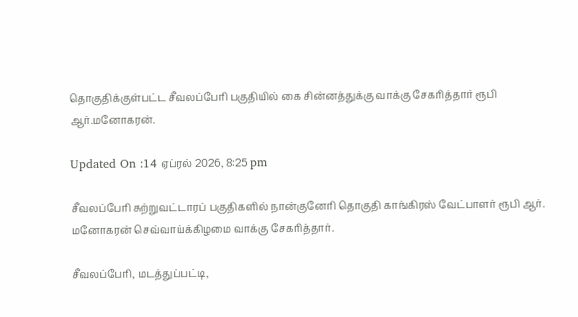தொகுதிக்குள்பட்ட சீவலப்பேரி பகுதியில் கை சின்னத்துக்கு வாக்கு சேகரித்தார் ரூபி ஆர்.மனோகரன்.

Updated On :14 ஏப்ரல் 2026, 8:25 pm

சீவலப்பேரி சுற்றுவட்டாரப் பகுதிகளில் நான்குனேரி தொகுதி காங்கிரஸ் வேட்பாளர் ரூபி ஆர். மனோகரன் செவ்வாய்க்கிழமை வாக்கு சேகரித்தார்.

சீவலப்பேரி, மடத்துப்பட்டி,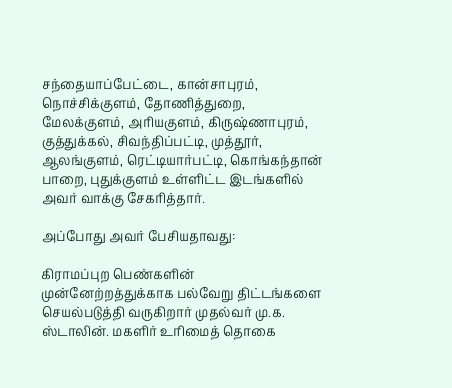சந்தையாப்பேட்டை, கான்சாபுரம், நொச்சிக்குளம், தோணித்துறை, மேலக்குளம், அரியகுளம், கிருஷ்ணாபுரம், குத்துக்கல், சிவந்திப்பட்டி, முத்தூர், ஆலங்குளம், ரெட்டியார்பட்டி, கொங்கந்தான் பாறை, புதுக்குளம் உள்ளிட்ட இடங்களில் அவர் வாக்கு சேகரித்தார்.

அப்போது அவர் பேசியதாவது:

கிராமப்புற பெண்களின் முன்னேற்றத்துக்காக பல்வேறு திட்டங்களை செயல்படுத்தி வருகிறார் முதல்வர் மு.க. ஸ்டாலின். மகளிர் உரிமைத் தொகை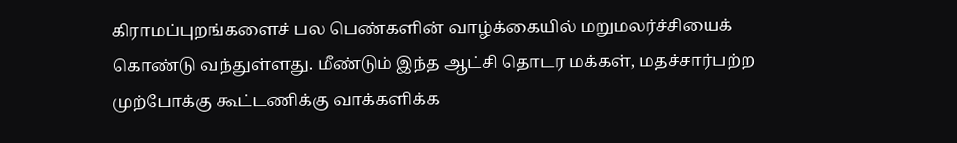கிராமப்புறங்களைச் பல பெண்களின் வாழ்க்கையில் மறுமலர்ச்சியைக் கொண்டு வந்துள்ளது. மீண்டும் இந்த ஆட்சி தொடர மக்கள், மதச்சார்பற்ற முற்போக்கு கூட்டணிக்கு வாக்களிக்க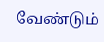வேண்டும்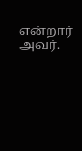என்றார் அவர்.